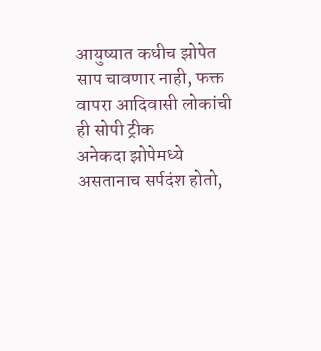आयुष्यात कधीच झोपेत साप चावणार नाही, फक्त वापरा आदिवासी लोकांची ही सोपी ट्रीक
अनेकदा झोपेमध्ये असतानाच सर्पदंश होतो,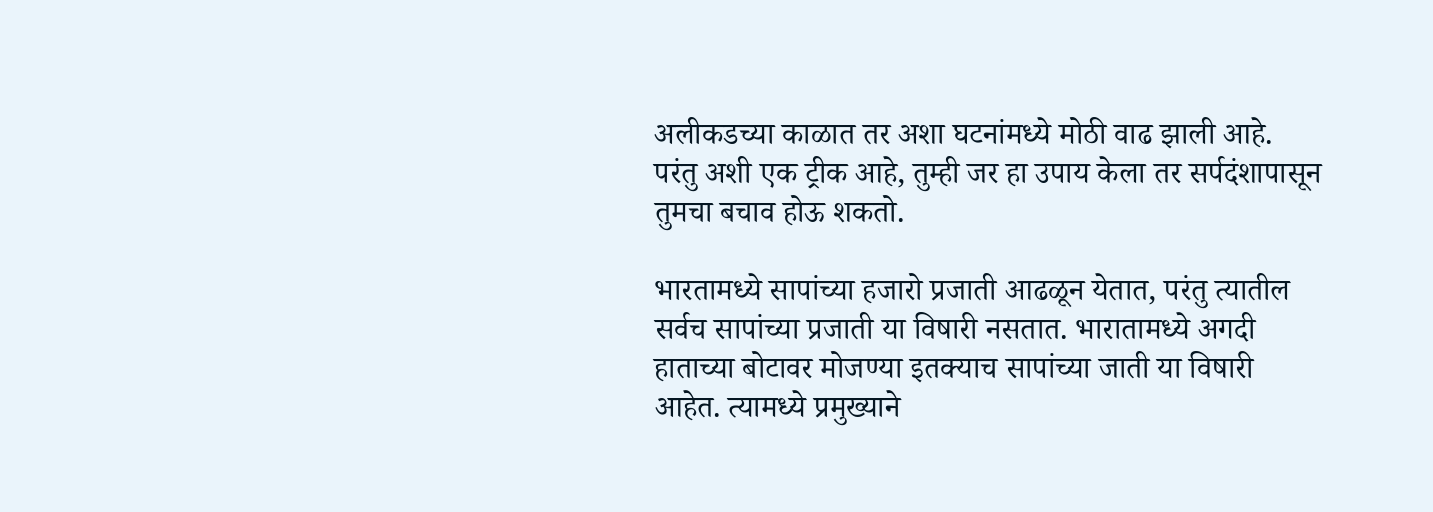अलीकडच्या काळात तर अशा घटनांमध्ये मोठी वाढ झाली आहे. परंतु अशी एक ट्रीक आहे, तुम्ही जर हा उपाय केला तर सर्पदंशापासून तुमचा बचाव होऊ शकतो.

भारतामध्ये सापांच्या हजारो प्रजाती आढळून येतात, परंतु त्यातील सर्वच सापांच्या प्रजाती या विषारी नसतात. भारातामध्ये अगदी हाताच्या बोटावर मोजण्या इतक्याच सापांच्या जाती या विषारी आहेत. त्यामध्ये प्रमुख्याने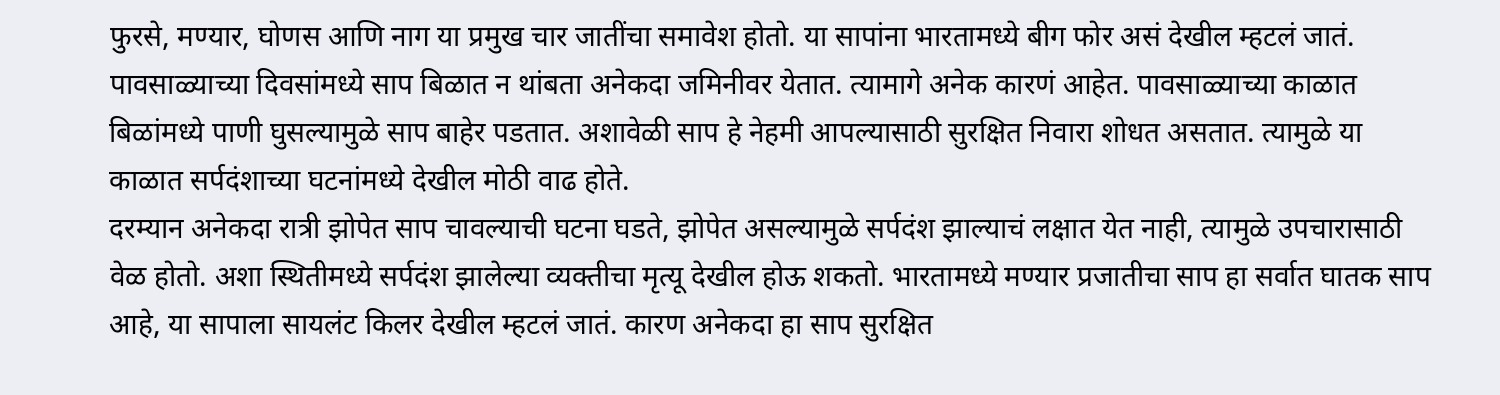फुरसे, मण्यार, घोणस आणि नाग या प्रमुख चार जातींचा समावेश होतो. या सापांना भारतामध्ये बीग फोर असं देखील म्हटलं जातं. पावसाळ्याच्या दिवसांमध्ये साप बिळात न थांबता अनेकदा जमिनीवर येतात. त्यामागे अनेक कारणं आहेत. पावसाळ्याच्या काळात बिळांमध्ये पाणी घुसल्यामुळे साप बाहेर पडतात. अशावेळी साप हे नेहमी आपल्यासाठी सुरक्षित निवारा शोधत असतात. त्यामुळे या काळात सर्पदंशाच्या घटनांमध्ये देखील मोठी वाढ होते.
दरम्यान अनेकदा रात्री झोपेत साप चावल्याची घटना घडते, झोपेत असल्यामुळे सर्पदंश झाल्याचं लक्षात येत नाही, त्यामुळे उपचारासाठी वेळ होतो. अशा स्थितीमध्ये सर्पदंश झालेल्या व्यक्तीचा मृत्यू देखील होऊ शकतो. भारतामध्ये मण्यार प्रजातीचा साप हा सर्वात घातक साप आहे, या सापाला सायलंट किलर देखील म्हटलं जातं. कारण अनेकदा हा साप सुरक्षित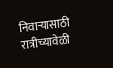निवाऱ्यासाठी रात्रीच्यावेळी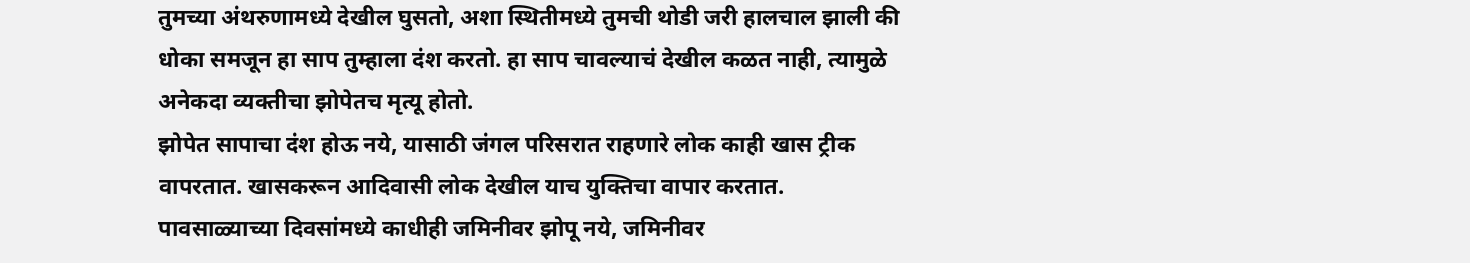तुमच्या अंथरुणामध्ये देखील घुसतो, अशा स्थितीमध्ये तुमची थोडी जरी हालचाल झाली की धोका समजून हा साप तुम्हाला दंश करतो. हा साप चावल्याचं देखील कळत नाही, त्यामुळे अनेकदा व्यक्तीचा झोपेतच मृत्यू होतो.
झोपेत सापाचा दंश होऊ नये, यासाठी जंगल परिसरात राहणारे लोक काही खास ट्रीक वापरतात. खासकरून आदिवासी लोक देखील याच युक्तिचा वापार करतात. पावसाळ्याच्या दिवसांमध्ये काधीही जमिनीवर झोपू नये, जमिनीवर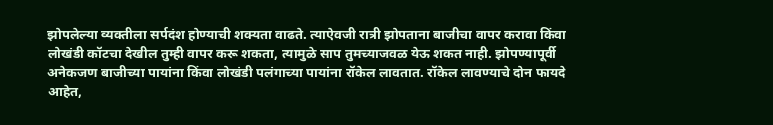झोपलेल्या व्यक्तीला सर्पदंश होण्याची शक्यता वाढते. त्याऐवजी रात्री झोपताना बाजीचा वापर करावा किंवा लोखंडी कॉटचा देखील तुम्ही वापर करू शकता, त्यामुळे साप तुमच्याजवळ येऊ शकत नाही. झोपण्यापूर्वी अनेकजण बाजीच्या पायांना किंवा लोखंडी पलंगाच्या पायांना रॉकेल लावतात. रॉकेल लावण्याचे दोन फायदे आहेत,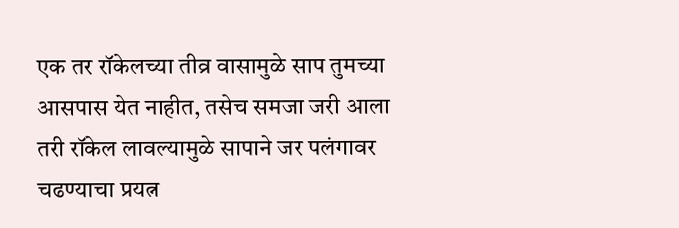एक तर रॉकेलच्या तीव्र वासामुळे साप तुमच्या आसपास येत नाहीत, तसेच समजा जरी आला तरी रॉकेल लावल्यामुळे सापाने जर पलंगावर चढण्याचा प्रयत्न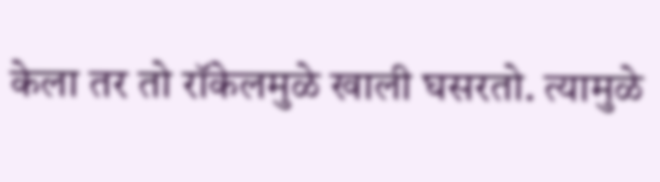केला तर तो रॉकेलमुळे खाली घसरतो. त्यामुळे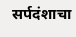सर्पदंशाचा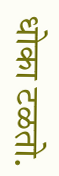धोका टळतो.